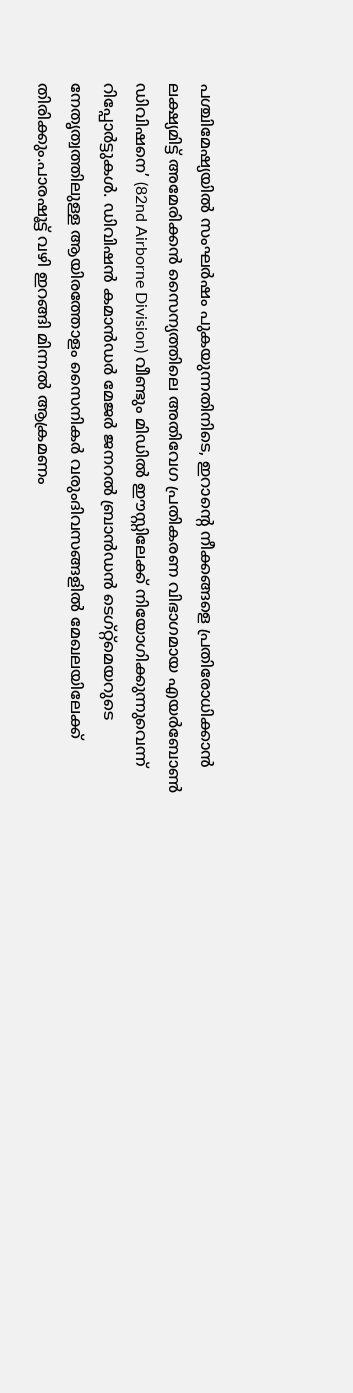പശ്ചിമേഷ്യയിൽ സംഘർഷം പുകയുന്നതിനിടെ, ഇറാന്റെ നീക്കങ്ങളെ പ്രതിരോധിക്കാൻ ലക്ഷ്യമിട്ട് അമേരിക്കൻ സൈന്യത്തിലെ അതിവേഗ പ്രതികരണ വിഭാഗമായ എയർബോൺ ഡിവിഷനെ’ (82nd Airborne Division) വീണ്ടും മിഡിൽ ഈസ്റ്റിലേക്ക് നിയോഗിക്കുന്നുവെന്ന് റിപ്പോർട്ടുകൾ. ഡിവിഷൻ കമാൻഡർ മേജർ ജനറൽ ബ്രാൻഡൻ ടെഗ്റ്റ്മെയറുടെ നേതൃത്വത്തിലുള്ള ആയിരത്തോളം സൈനികർ വരുംദിവസങ്ങളിൽ മേഖലയിലേക്ക് തിരിക്കും.പാരഷൂട്ട് വഴി ഇറങ്ങി മിന്നൽ ആക്രമണം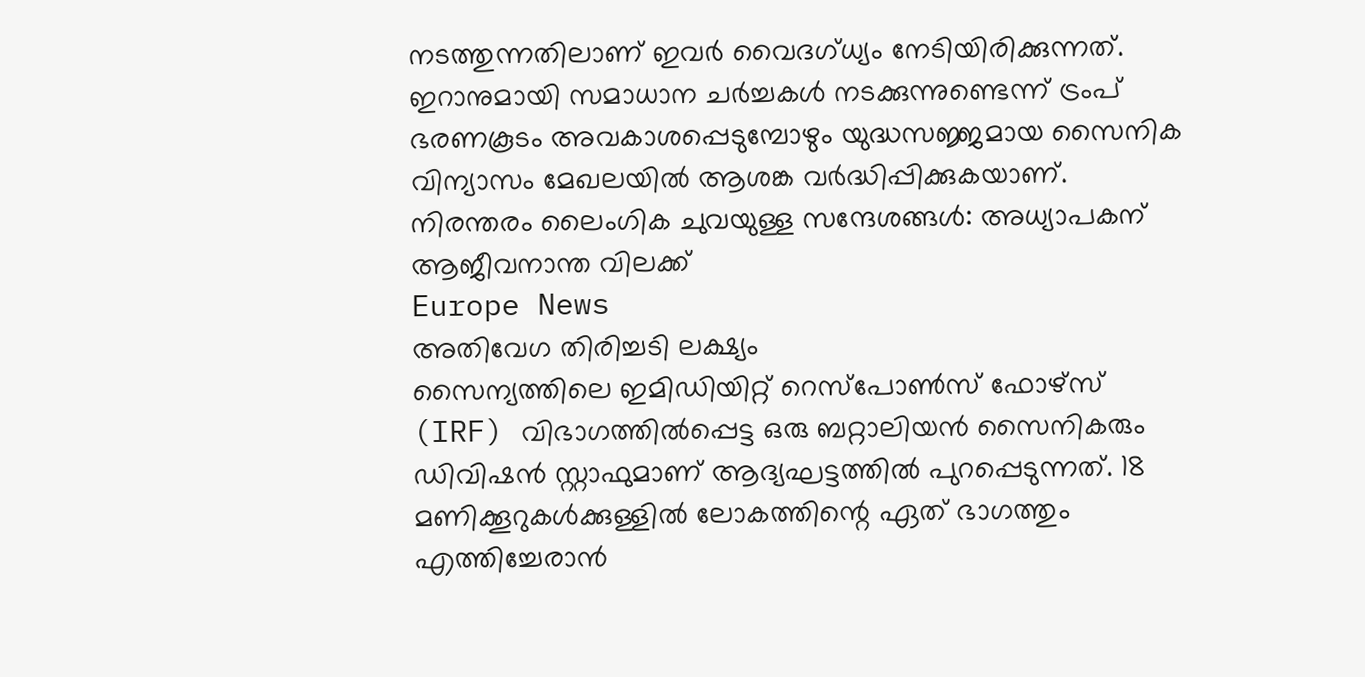നടത്തുന്നതിലാണ് ഇവർ വൈദഗ്ധ്യം നേടിയിരിക്കുന്നത്. ഇറാനുമായി സമാധാന ചർച്ചകൾ നടക്കുന്നുണ്ടെന്ന് ട്രംപ് ഭരണകൂടം അവകാശപ്പെടുമ്പോഴും യുദ്ധസജ്ജമായ സൈനിക വിന്യാസം മേഖലയിൽ ആശങ്ക വർദ്ധിപ്പിക്കുകയാണ്.
നിരന്തരം ലൈംഗിക ചുവയുള്ള സന്ദേശങ്ങൾ: അധ്യാപകന് ആജീവനാന്ത വിലക്ക്
Europe News
അതിവേഗ തിരിച്ചടി ലക്ഷ്യം
സൈന്യത്തിലെ ഇമിഡിയിറ്റ് റെസ്പോൺസ് ഫോഴ്സ് (IRF) വിഭാഗത്തിൽപ്പെട്ട ഒരു ബറ്റാലിയൻ സൈനികരും ഡിവിഷൻ സ്റ്റാഫുമാണ് ആദ്യഘട്ടത്തിൽ പുറപ്പെടുന്നത്. 18 മണിക്കൂറുകൾക്കുള്ളിൽ ലോകത്തിന്റെ ഏത് ഭാഗത്തും എത്തിച്ചേരാൻ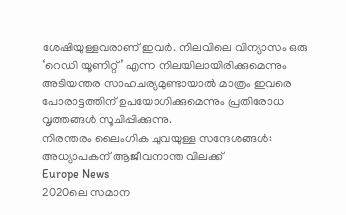ശേഷിയുള്ളവരാണ് ഇവർ. നിലവിലെ വിന്യാസം ഒരു ‘റെഡി യൂണിറ്റ്’ എന്ന നിലയിലായിരിക്കുമെന്നും അടിയന്തര സാഹചര്യമുണ്ടായാൽ മാത്രം ഇവരെ പോരാട്ടത്തിന് ഉപയോഗിക്കുമെന്നും പ്രതിരോധ വൃത്തങ്ങൾ സൂചിപ്പിക്കുന്നു.
നിരന്തരം ലൈംഗിക ചുവയുള്ള സന്ദേശങ്ങൾ: അധ്യാപകന് ആജീവനാന്ത വിലക്ക്
Europe News
2020ലെ സമാന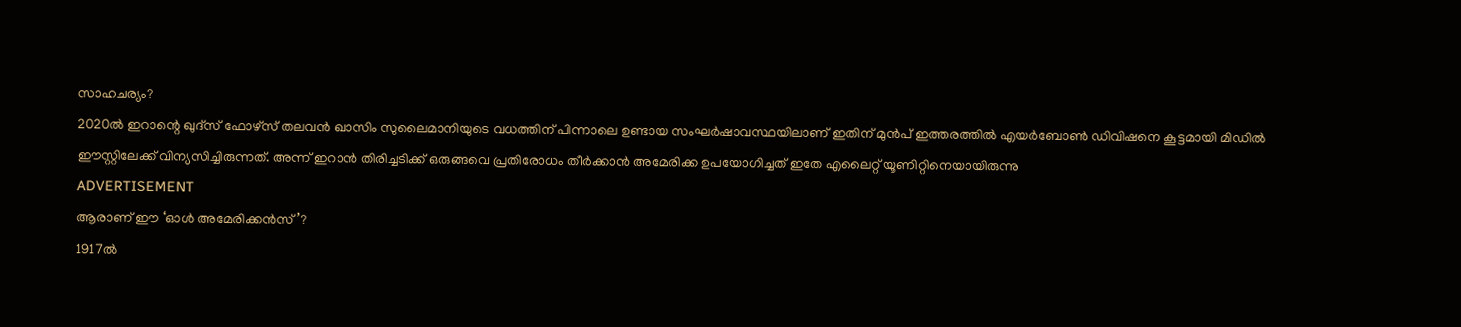സാഹചര്യം?
2020ൽ ഇറാന്റെ ഖുദ്സ് ഫോഴ്സ് തലവൻ ഖാസിം സുലൈമാനിയുടെ വധത്തിന് പിന്നാലെ ഉണ്ടായ സംഘർഷാവസ്ഥയിലാണ് ഇതിന് മുൻപ് ഇത്തരത്തിൽ എയർബോൺ ഡിവിഷനെ കൂട്ടമായി മിഡിൽ ഈസ്റ്റിലേക്ക് വിന്യസിച്ചിരുന്നത്. അന്ന് ഇറാൻ തിരിച്ചടിക്ക് ഒരുങ്ങവെ പ്രതിരോധം തീർക്കാൻ അമേരിക്ക ഉപയോഗിച്ചത് ഇതേ എലൈറ്റ് യൂണിറ്റിനെയായിരുന്നു
ADVERTISEMENT
ആരാണ് ഈ ‘ഓൾ അമേരിക്കൻസ്’?
1917ൽ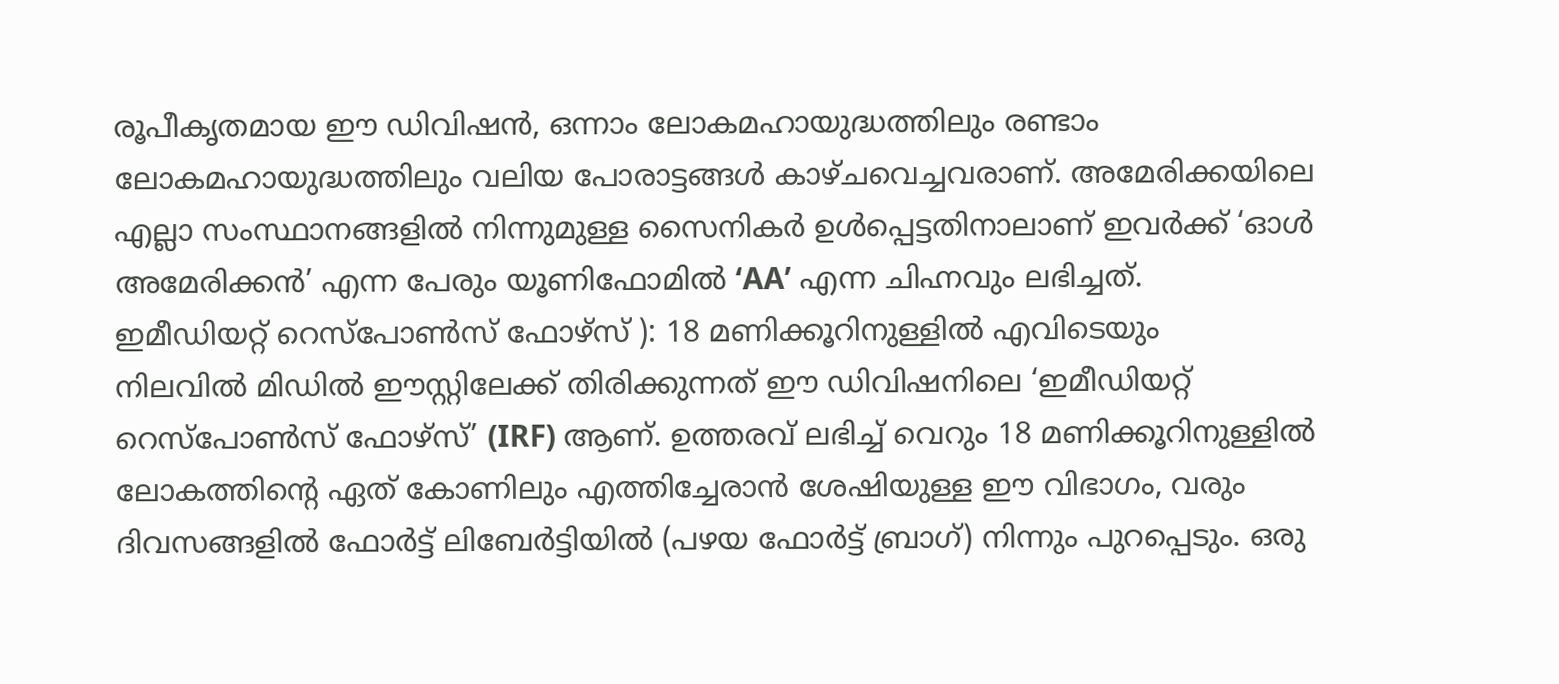രൂപീകൃതമായ ഈ ഡിവിഷൻ, ഒന്നാം ലോകമഹായുദ്ധത്തിലും രണ്ടാം ലോകമഹായുദ്ധത്തിലും വലിയ പോരാട്ടങ്ങൾ കാഴ്ചവെച്ചവരാണ്. അമേരിക്കയിലെ എല്ലാ സംസ്ഥാനങ്ങളിൽ നിന്നുമുള്ള സൈനികർ ഉൾപ്പെട്ടതിനാലാണ് ഇവർക്ക് ‘ഓൾ അമേരിക്കൻ’ എന്ന പേരും യൂണിഫോമിൽ ‘AA’ എന്ന ചിഹ്നവും ലഭിച്ചത്.
ഇമീഡിയറ്റ് റെസ്പോൺസ് ഫോഴ്സ് ): 18 മണിക്കൂറിനുള്ളിൽ എവിടെയും
നിലവിൽ മിഡിൽ ഈസ്റ്റിലേക്ക് തിരിക്കുന്നത് ഈ ഡിവിഷനിലെ ‘ഇമീഡിയറ്റ് റെസ്പോൺസ് ഫോഴ്സ്’ (IRF) ആണ്. ഉത്തരവ് ലഭിച്ച് വെറും 18 മണിക്കൂറിനുള്ളിൽ ലോകത്തിന്റെ ഏത് കോണിലും എത്തിച്ചേരാൻ ശേഷിയുള്ള ഈ വിഭാഗം, വരും ദിവസങ്ങളിൽ ഫോർട്ട് ലിബേർട്ടിയിൽ (പഴയ ഫോർട്ട് ബ്രാഗ്) നിന്നും പുറപ്പെടും. ഒരു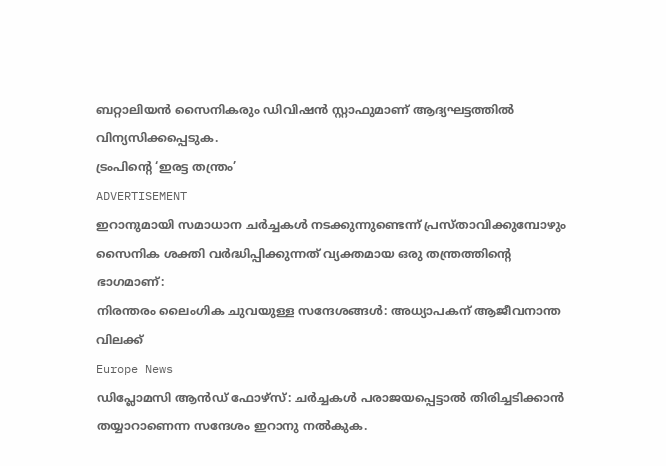ബറ്റാലിയൻ സൈനികരും ഡിവിഷൻ സ്റ്റാഫുമാണ് ആദ്യഘട്ടത്തിൽ വിന്യസിക്കപ്പെടുക.
ട്രംപിന്റെ ‘ഇരട്ട തന്ത്രം’
ADVERTISEMENT
ഇറാനുമായി സമാധാന ചർച്ചകൾ നടക്കുന്നുണ്ടെന്ന് പ്രസ്താവിക്കുമ്പോഴും സൈനിക ശക്തി വർദ്ധിപ്പിക്കുന്നത് വ്യക്തമായ ഒരു തന്ത്രത്തിന്റെ ഭാഗമാണ്:
നിരന്തരം ലൈംഗിക ചുവയുള്ള സന്ദേശങ്ങൾ: അധ്യാപകന് ആജീവനാന്ത വിലക്ക്
Europe News
ഡിപ്ലോമസി ആൻഡ് ഫോഴ്സ്: ചർച്ചകൾ പരാജയപ്പെട്ടാൽ തിരിച്ചടിക്കാൻ തയ്യാറാണെന്ന സന്ദേശം ഇറാനു നൽകുക.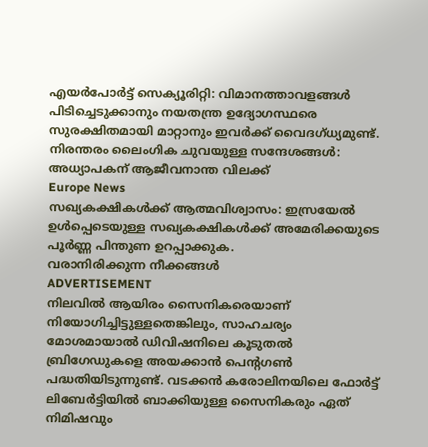എയർപോർട്ട് സെക്യൂരിറ്റി: വിമാനത്താവളങ്ങൾ പിടിച്ചെടുക്കാനും നയതന്ത്ര ഉദ്യോഗസ്ഥരെ സുരക്ഷിതമായി മാറ്റാനും ഇവർക്ക് വൈദഗ്ധ്യമുണ്ട്.
നിരന്തരം ലൈംഗിക ചുവയുള്ള സന്ദേശങ്ങൾ: അധ്യാപകന് ആജീവനാന്ത വിലക്ക്
Europe News
സഖ്യകക്ഷികൾക്ക് ആത്മവിശ്വാസം: ഇസ്രയേൽ ഉൾപ്പെടെയുള്ള സഖ്യകക്ഷികൾക്ക് അമേരിക്കയുടെ പൂർണ്ണ പിന്തുണ ഉറപ്പാക്കുക.
വരാനിരിക്കുന്ന നീക്കങ്ങൾ
ADVERTISEMENT
നിലവിൽ ആയിരം സൈനികരെയാണ് നിയോഗിച്ചിട്ടുള്ളതെങ്കിലും, സാഹചര്യം മോശമായാൽ ഡിവിഷനിലെ കൂടുതൽ ബ്രിഗേഡുകളെ അയക്കാൻ പെന്റഗൺ പദ്ധതിയിടുന്നുണ്ട്. വടക്കൻ കരോലിനയിലെ ഫോർട്ട് ലിബേർട്ടിയിൽ ബാക്കിയുള്ള സൈനികരും ഏത് നിമിഷവും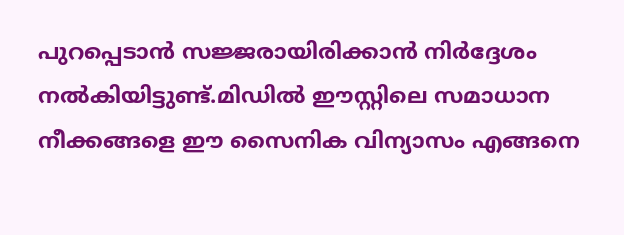പുറപ്പെടാൻ സജ്ജരായിരിക്കാൻ നിർദ്ദേശം നൽകിയിട്ടുണ്ട്.മിഡിൽ ഈസ്റ്റിലെ സമാധാന നീക്കങ്ങളെ ഈ സൈനിക വിന്യാസം എങ്ങനെ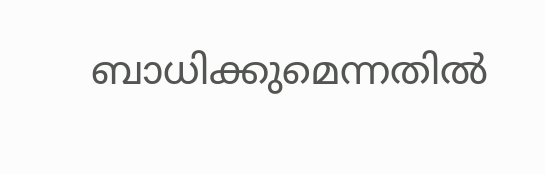ബാധിക്കുമെന്നതിൽ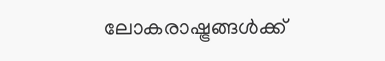ലോകരാഷ്ട്രങ്ങൾക്ക്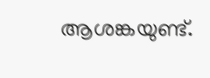ആശങ്കയുണ്ട്.